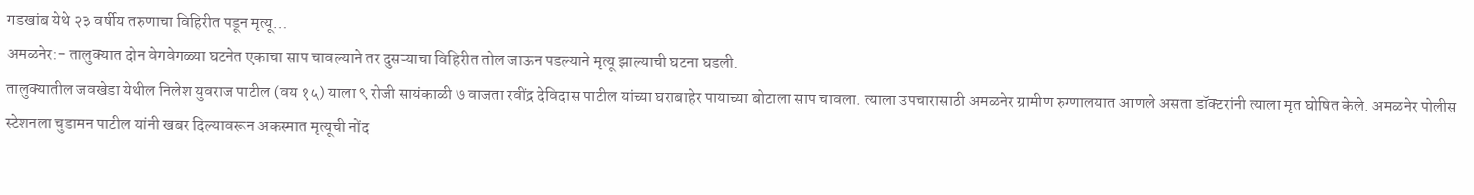गडखांब येथे २३ वर्षीय तरुणाचा विहिरीत पडून मृत्यू…
अमळनेर:- तालुक्यात दोन वेगवेगळ्या घटनेत एकाचा साप चावल्याने तर दुसऱ्याचा विहिरीत तोल जाऊन पडल्याने मृत्यू झाल्याची घटना घडली.
तालुक्यातील जवखेडा येथील निलेश युवराज पाटील (वय १५) याला ९ रोजी सायंकाळी ७ वाजता रवींद्र देविदास पाटील यांच्या घराबाहेर पायाच्या बोटाला साप चावला. त्याला उपचारासाठी अमळनेर ग्रामीण रुग्णालयात आणले असता डॉक्टरांनी त्याला मृत घोषित केले. अमळनेर पोलीस स्टेशनला चुडामन पाटील यांनी खबर दिल्यावरून अकस्मात मृत्यूची नोंद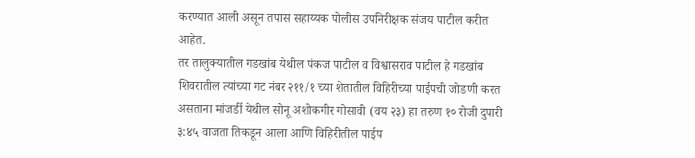करण्यात आली असून तपास सहाय्यक पोलीस उपनिरीक्षक संजय पाटील करीत आहेत.
तर तालुक्यातील गडखांब येथील पंकज पाटील व विश्वासराव पाटील हे गडखांब शिवरातील त्यांच्या गट नंबर २११/१ च्या शेतातील विहिरीच्या पाईपची जोडणी करत असताना मांजर्डी येथील सोनू अशोकगीर गोसावी (वय २३) हा तरुण १० रोजी दुपारी ३:४५ वाजता तिकडून आला आणि विहिरीतील पाईप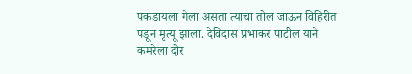पकडायला गेला असता त्याचा तोल जाऊन विहिरीत पडून मृत्यू झाला. देविदास प्रभाकर पाटील याने कमरेला दोर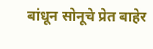बांधून सोनूचे प्रेत बाहेर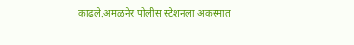काढले.अमळनेर पोलीस स्टेशनला अकस्मात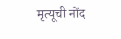मृत्यूची नोंद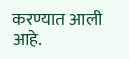करण्यात आली आहे.